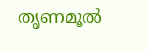തൃണമൂല്‍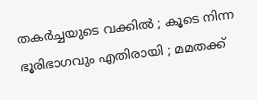തകര്‍ച്ചയുടെ വക്കില്‍ ; കൂടെ നിന്ന ഭൂരിഭാഗവും എതിരായി ; മമതക്ക്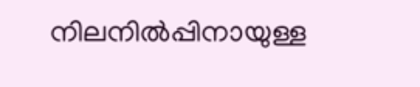നിലനില്‍പ്പിനായുള്ള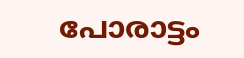പോരാട്ടം